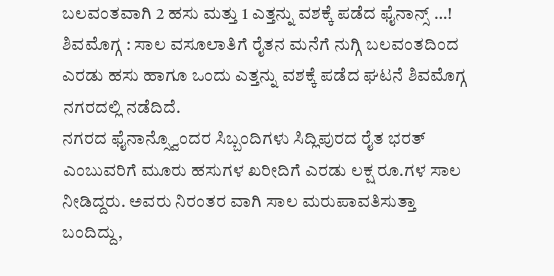ಬಲವಂತವಾಗಿ 2 ಹಸು ಮತ್ತು 1 ಎತ್ತನ್ನು ವಶಕ್ಕೆ ಪಡೆದ ಫೈನಾನ್ಸ್ …!
ಶಿವಮೊಗ್ಗ : ಸಾಲ ವಸೂಲಾತಿಗೆ ರೈತನ ಮನೆಗೆ ನುಗ್ಗಿ ಬಲವಂತದಿಂದ ಎರಡು ಹಸು ಹಾಗೂ ಒಂದು ಎತ್ತನ್ನು ವಶಕ್ಕೆ ಪಡೆದ ಘಟನೆ ಶಿವಮೊಗ್ಗ ನಗರದಲ್ಲಿ ನಡೆದಿದೆ.
ನಗರದ ಫೈನಾನ್ಸ್ವೊಂದರ ಸಿಬ್ಬಂದಿಗಳು ಸಿದ್ಲಿಪುರದ ರೈತ ಭರತ್ ಎಂಬುವರಿಗೆ ಮೂರು ಹಸುಗಳ ಖರೀದಿಗೆ ಎರಡು ಲಕ್ಷ ರೂ.ಗಳ ಸಾಲ ನೀಡಿದ್ದರು. ಅವರು ನಿರಂತರ ವಾಗಿ ಸಾಲ ಮರುಪಾವತಿಸುತ್ತಾ ಬಂದಿದ್ದು,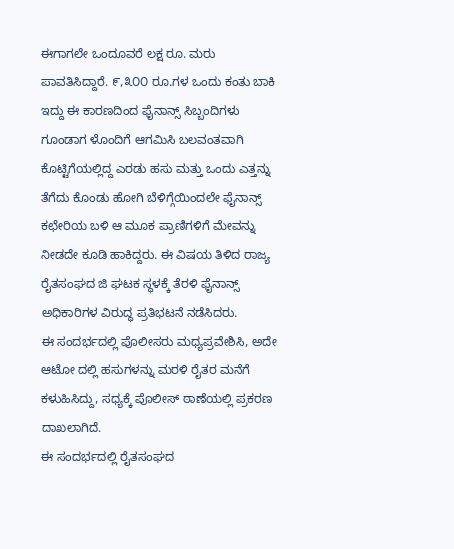ಈಗಾಗಲೇ ಒಂದೂವರೆ ಲಕ್ಷ ರೂ. ಮರು ಪಾವತಿಸಿದ್ದಾರೆ. ೯,೩೦೦ ರೂ.ಗಳ ಒಂದು ಕಂತು ಬಾಕಿ ಇದ್ದು ಈ ಕಾರಣದಿಂದ ಫೈನಾನ್ಸ್ ಸಿಬ್ಬಂದಿಗಳು ಗೂಂಡಾಗ ಳೊಂದಿಗೆ ಆಗಮಿಸಿ ಬಲವಂತವಾಗಿ ಕೊಟ್ಟಿಗೆಯಲ್ಲಿದ್ದ ಎರಡು ಹಸು ಮತ್ತು ಒಂದು ಎತ್ತನ್ನು ತೆಗೆದು ಕೊಂಡು ಹೋಗಿ ಬೆಳಿಗ್ಗೆಯಿಂದಲೇ ಫೈನಾನ್ಸ್ ಕಛೇರಿಯ ಬಳಿ ಆ ಮೂಕ ಪ್ರಾಣಿಗಳಿಗೆ ಮೇವನ್ನು ನೀಡದೇ ಕೂಡಿ ಹಾಕಿದ್ದರು. ಈ ವಿಷಯ ತಿಳಿದ ರಾಜ್ಯ ರೈತಸಂಘದ ಜಿ ಘಟಕ ಸ್ಥಳಕ್ಕೆ ತೆರಳಿ ಫೈನಾನ್ಸ್ ಅಧಿಕಾರಿಗಳ ವಿರುದ್ಧ ಪ್ರತಿಭಟನೆ ನಡೆಸಿದರು.
ಈ ಸಂದರ್ಭದಲ್ಲಿ ಪೊಲೀಸರು ಮಧ್ಯಪ್ರವೇಶಿಸಿ, ಅದೇ ಆಟೋ ದಲ್ಲಿ ಹಸುಗಳನ್ನು ಮರಳಿ ರೈತರ ಮನೆಗೆ ಕಳುಹಿಸಿದ್ದು, ಸಧ್ಯಕ್ಕೆ ಪೊಲೀಸ್ ಠಾಣೆಯಲ್ಲಿ ಪ್ರಕರಣ ದಾಖಲಾಗಿದೆ.
ಈ ಸಂದರ್ಭದಲ್ಲಿ ರೈತಸಂಘದ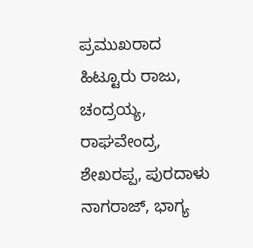ಪ್ರಮುಖರಾದ ಹಿಟ್ಟೂರು ರಾಜು, ಚಂದ್ರಯ್ಯ, ರಾಘವೇಂದ್ರ, ಶೇಖರಪ್ಪ, ಪುರದಾಳು ನಾಗರಾಜ್, ಭಾಗ್ಯ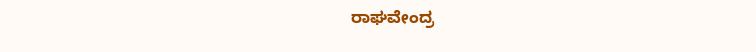ರಾಘವೇಂದ್ರ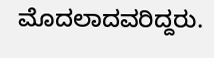ಮೊದಲಾದವರಿದ್ದರು.